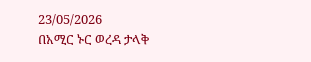23/05/2026
በአሚር ኑር ወረዳ ታላቅ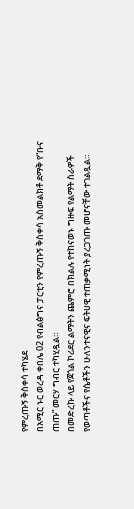የምረጡኝ ቅስቀሳ ተካሄደ
በአሚር ኑር ወረዳ ቀበሌ 02 የብልፅግና ፓርቲን የምረጡኝ ቅስቀሳ አስመልክቶ ደማቅ የ“ቡና ጠጡ” መርሃ ግብር ተካሂዷል።
በመድረኩ ላይ የጀጎል ኮሪደር ልማትን ጨምሮ በክልሉ የተከናወኑ ግዙፍ የልማት ስራዎች የወጣቶችና የሴቶችን ሁለንተናዊና ፍትሀዊ ተጠቃሚነት ያረጋገጡ መሆናቸው ተገልጿል።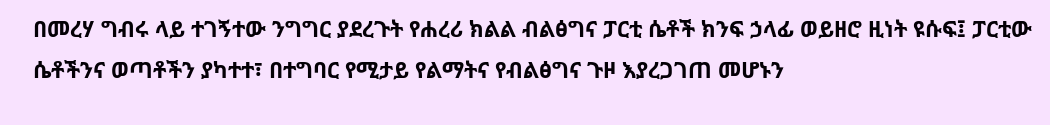በመረሃ ግብሩ ላይ ተገኝተው ንግግር ያደረጉት የሐረሪ ክልል ብልፅግና ፓርቲ ሴቶች ክንፍ ኃላፊ ወይዘሮ ዚነት ዩሱፍ፤ ፓርቲው ሴቶችንና ወጣቶችን ያካተተ፣ በተግባር የሚታይ የልማትና የብልፅግና ጉዞ እያረጋገጠ መሆኑን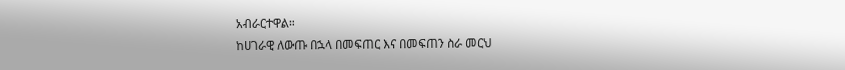አብራርተዋል።
ከሀገራዊ ለውጡ በኋላ በመፍጠር እና በመፍጠን ስራ መርህ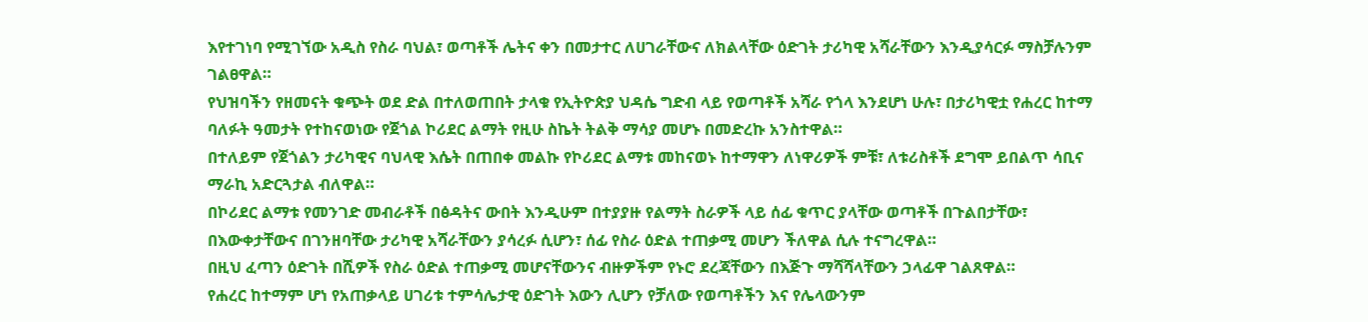እየተገነባ የሚገኘው አዲስ የስራ ባህል፣ ወጣቶች ሌትና ቀን በመታተር ለሀገራቸውና ለክልላቸው ዕድገት ታሪካዊ አሻራቸውን እንዲያሳርፉ ማስቻሉንም ገልፀዋል።
የህዝባችን የዘመናት ቁጭት ወደ ድል በተለወጠበት ታላቁ የኢትዮጵያ ህዳሴ ግድብ ላይ የወጣቶች አሻራ የጎላ እንደሆነ ሁሉ፣ በታሪካዊቷ የሐረር ከተማ ባለፉት ዓመታት የተከናወነው የጀጎል ኮሪደር ልማት የዚሁ ስኬት ትልቅ ማሳያ መሆኑ በመድረኩ አንስተዋል።
በተለይም የጀጎልን ታሪካዊና ባህላዊ እሴት በጠበቀ መልኩ የኮሪደር ልማቱ መከናወኑ ከተማዋን ለነዋሪዎች ምቹ፣ ለቱሪስቶች ደግሞ ይበልጥ ሳቢና ማራኪ አድርጓታል ብለዋል።
በኮሪደር ልማቱ የመንገድ መብራቶች በፅዳትና ውበት እንዲሁም በተያያዙ የልማት ስራዎች ላይ ሰፊ ቁጥር ያላቸው ወጣቶች በጉልበታቸው፣ በእውቀታቸውና በገንዘባቸው ታሪካዊ አሻራቸውን ያሳረፉ ሲሆን፣ ሰፊ የስራ ዕድል ተጠቃሚ መሆን ችለዋል ሲሉ ተናግረዋል።
በዚህ ፈጣን ዕድገት በሺዎች የስራ ዕድል ተጠቃሚ መሆናቸውንና ብዙዎችም የኑሮ ደረጃቸውን በእጅጉ ማሻሻላቸውን ኃላፊዋ ገልጸዋል።
የሐረር ከተማም ሆነ የአጠቃላይ ሀገሪቱ ተምሳሌታዊ ዕድገት እውን ሊሆን የቻለው የወጣቶችን እና የሌላውንም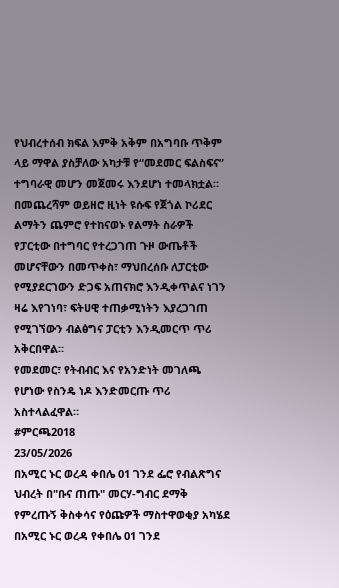የህብረተሰብ ክፍል እምቅ አቅም በአግባቡ ጥቅም ላይ ማዋል ያስቻለው አካታቹ የ“መደመር ፍልስፍና” ተግባራዊ መሆን መጀመሩ እንደሆነ ተመላክቷል።
በመጨረሻም ወይዘሮ ዚነት ዩሱፍ የጀጎል ኮሪደር ልማትን ጨምሮ የተከናወኑ የልማት ስራዎች የፓርቲው በተግባር የተረጋገጠ ጉዞ ውጤቶች መሆናቸውን በመጥቀስ፣ ማህበረሰቡ ለፓርቲው የሚያደርገውን ድጋፍ አጠናክሮ እንዲቀጥልና ነገን ዛሬ እየገነባ፣ ፍትሀዊ ተጠቃሚነትን እያረጋገጠ የሚገኘውን ብልፅግና ፓርቲን እንዲመርጥ ጥሪ አቅርበዋል።
የመደመር፣ የትብብር እና የአንድነት መገለጫ የሆነው የስንዴ ነዶ እንድመርጡ ጥሪ አስተላልፈዋል።
#ምርጫ2018
23/05/2026
በአሚር ኑር ወረዳ ቀበሌ 01 ገንደ ፌሮ የብልጽግና ህብረት በ"ቡና ጠጡ" መርሃ-ግብር ደማቅ የምረጡኝ ቅስቀሳና የዕጩዎች ማስተዋወቂያ አካሄደ
በአሚር ኑር ወረዳ የቀበሌ 01 ገንደ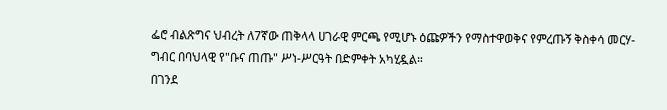ፌሮ ብልጽግና ህብረት ለ7ኛው ጠቅላላ ሀገራዊ ምርጫ የሚሆኑ ዕጩዎችን የማስተዋወቅና የምረጡኝ ቅስቀሳ መርሃ-ግብር በባህላዊ የ"ቡና ጠጡ" ሥነ-ሥርዓት በድምቀት አካሂዷል።
በገንደ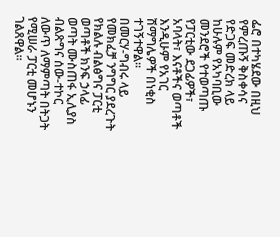ፌሮ በተካሄደው በዚህ የምረጡኝ ቅስቀሳና የድጋፍ መድረክ ላይ ከሁሉም የአካባቢው መንደሮች የተወጣጡ የፓርቲው ደጋፊዎች፣ አባላት፣ እናቶችና ወጣቶች እንዲሁም የአገር ሽማግሌዎች በነቂስ ተገኝተዋል።
በመርሃ-ግብሩ ላይ የመክፈቻ ንግግር ያደረጉት የክልሉ ብልፅግና ፓርቲ ወጣቶች ክንፍ ኃላፊ ወጣት ሙስጠፋ ኢሊያስ ብልጽግና ሰው-ተኮር ለውጥ ለማምጣት በትጋት የሚሠራ ፓርቲ መሆኑን ገልጸዋል።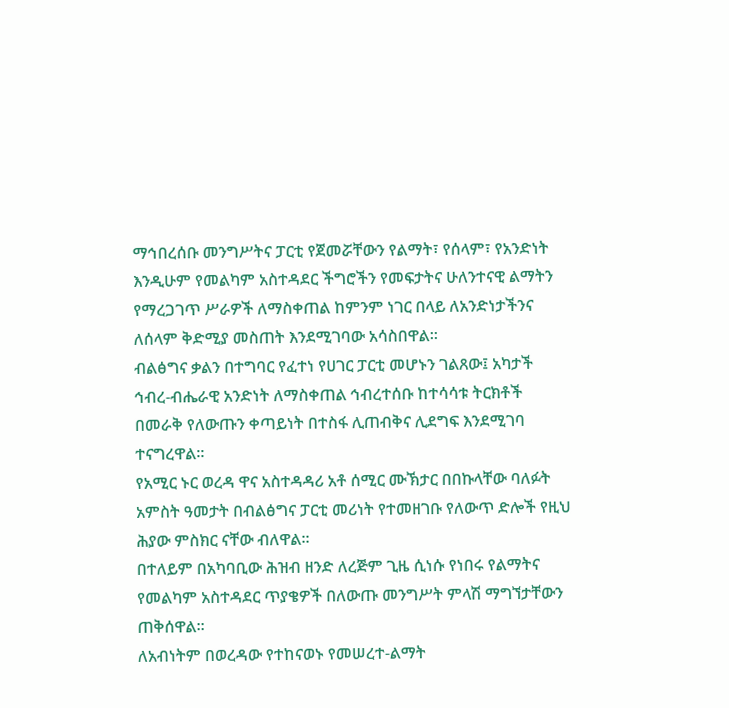ማኅበረሰቡ መንግሥትና ፓርቲ የጀመሯቸውን የልማት፣ የሰላም፣ የአንድነት እንዲሁም የመልካም አስተዳደር ችግሮችን የመፍታትና ሁለንተናዊ ልማትን የማረጋገጥ ሥራዎች ለማስቀጠል ከምንም ነገር በላይ ለአንድነታችንና ለሰላም ቅድሚያ መስጠት እንደሚገባው አሳስበዋል።
ብልፅግና ቃልን በተግባር የፈተነ የሀገር ፓርቲ መሆኑን ገልጸው፤ አካታች ኅብረ-ብሔራዊ አንድነት ለማስቀጠል ኅብረተሰቡ ከተሳሳቱ ትርክቶች በመራቅ የለውጡን ቀጣይነት በተስፋ ሊጠብቅና ሊደግፍ እንደሚገባ ተናግረዋል።
የአሚር ኑር ወረዳ ዋና አስተዳዳሪ አቶ ሰሚር ሙኽታር በበኩላቸው ባለፉት አምስት ዓመታት በብልፅግና ፓርቲ መሪነት የተመዘገቡ የለውጥ ድሎች የዚህ ሕያው ምስክር ናቸው ብለዋል።
በተለይም በአካባቢው ሕዝብ ዘንድ ለረጅም ጊዜ ሲነሱ የነበሩ የልማትና የመልካም አስተዳደር ጥያቄዎች በለውጡ መንግሥት ምላሽ ማግኘታቸውን ጠቅሰዋል።
ለአብነትም በወረዳው የተከናወኑ የመሠረተ-ልማት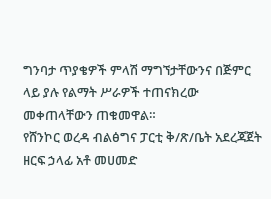ግንባታ ጥያቄዎች ምላሽ ማግኘታቸውንና በጅምር ላይ ያሉ የልማት ሥራዎች ተጠናክረው መቀጠላቸውን ጠቁመዋል።
የሸንኮር ወረዳ ብልፅግና ፓርቲ ቅ/ጽ/ቤት አደረጃጀት ዘርፍ ኃላፊ አቶ መሀመድ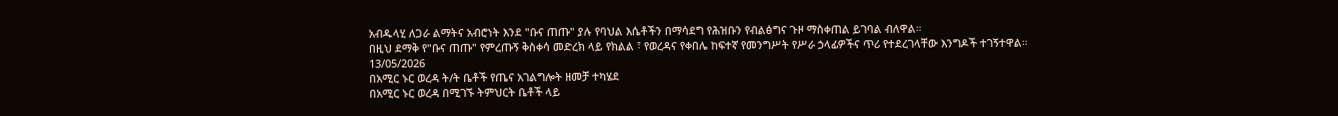አብዱላሂ ለጋራ ልማትና አብሮነት እንደ "ቡና ጠጡ" ያሉ የባህል እሴቶችን በማሳደግ የሕዝቡን የብልፅግና ጉዞ ማስቀጠል ይገባል ብለዋል።
በዚህ ደማቅ የ"ቡና ጠጡ" የምረጡኝ ቅስቀሳ መድረክ ላይ የክልል ፣ የወረዳና የቀበሌ ከፍተኛ የመንግሥት የሥራ ኃላፊዎችና ጥሪ የተደረገላቸው እንግዶች ተገኝተዋል።
13/05/2026
በአሚር ኑር ወረዳ ት/ት ቤቶች የጤና አገልግሎት ዘመቻ ተካሄደ
በአሚር ኑር ወረዳ በሚገኙ ትምህርት ቤቶች ላይ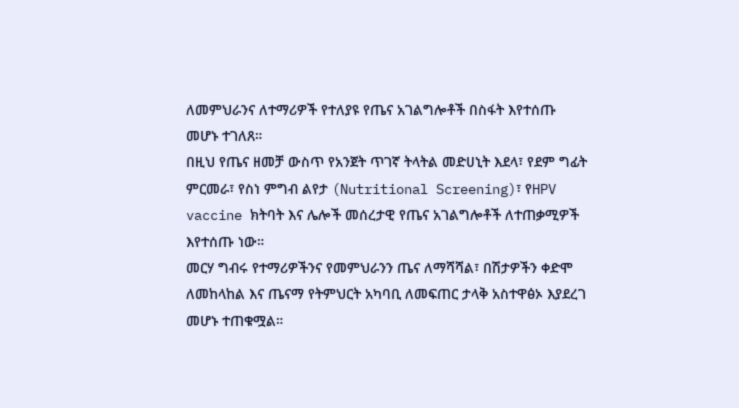ለመምህራንና ለተማሪዎች የተለያዩ የጤና አገልግሎቶች በስፋት እየተሰጡ መሆኑ ተገለጸ።
በዚህ የጤና ዘመቻ ውስጥ የአንጀት ጥገኛ ትላትል መድሀኒት እደላ፣ የደም ግፊት ምርመራ፣ የስነ ምግብ ልየታ (Nutritional Screening)፣ የHPV vaccine ክትባት እና ሌሎች መሰረታዊ የጤና አገልግሎቶች ለተጠቃሚዎች እየተሰጡ ነው።
መርሃ ግብሩ የተማሪዎችንና የመምህራንን ጤና ለማሻሻል፣ በሽታዎችን ቀድሞ ለመከላከል እና ጤናማ የትምህርት አካባቢ ለመፍጠር ታላቅ አስተዋፅኦ እያደረገ መሆኑ ተጠቁሟል።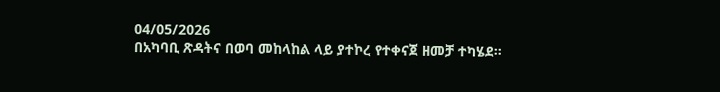04/05/2026
በአካባቢ ጽዳትና በወባ መከላከል ላይ ያተኮረ የተቀናጀ ዘመቻ ተካሄደ።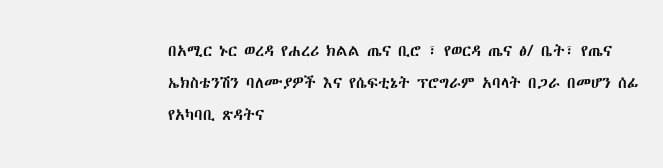በአሚር ኑር ወረዳ የሐረሪ ክልል ጤና ቢሮ ፣ የወርዳ ጤና ፅ/ ቤት፣ የጤና ኤክስቴንሽን ባለሙያዎች እና የሴፍቲኔት ፕሮግራም አባላት በጋራ በመሆን ሰፊ የአካባቢ ጽዳትና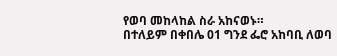የወባ መከላከል ስራ አከናወኑ።
በተለይም በቀበሌ 01 ግንደ ፌሮ አከባቢ ለወባ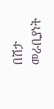በሽታ መራቢያነት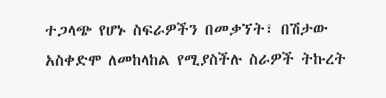ተጋላጭ የሆኑ ስፍራዎችን በመቃኘት፣ በሽታው አስቀድሞ ለመከላከል የሚያስችሉ ስራዎች ትኩረት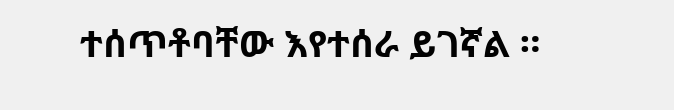ተሰጥቶባቸው እየተሰራ ይገኛል ።